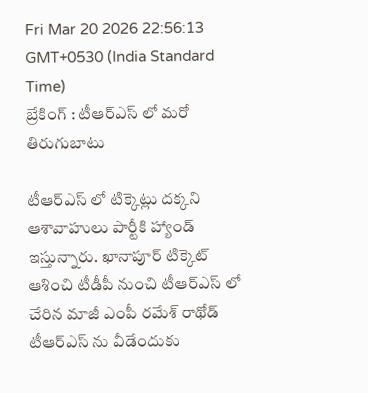Fri Mar 20 2026 22:56:13 GMT+0530 (India Standard Time)
బ్రేకింగ్ : టీఆర్ఎస్ లో మరో తిరుగుబాటు

టీఆర్ఎస్ లో టిక్కెట్లు దక్కని ఆశావాహులు పార్టీకి హ్యాండ్ ఇస్తున్నారు. ఖానాపూర్ టిక్కెట్ ఆశించి టీడీపీ నుంచి టీఆర్ఎస్ లో చేరిన మాజీ ఎంపీ రమేశ్ రాథోడ్ టీఆర్ఎస్ ను వీడేందుకు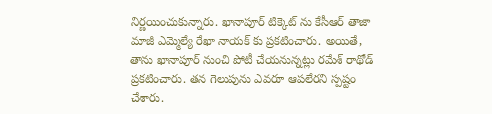నిర్ణయించుకున్నారు. ఖానాపూర్ టిక్కెట్ ను కేసీఆర్ తాజా మాజీ ఎమ్మెల్యే రేఖా నాయక్ కు ప్రకటించారు. అయితే, తాను ఖానాపూర్ నుంచి పోటీ చేయనున్నట్లు రమేశ్ రాథోడ్ ప్రకటించారు. తన గెలుపును ఎవరూ ఆపలేరని స్పష్టం చేశారు.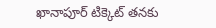ఖానాపూర్ టిక్కెట్ తనకు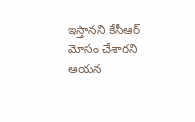ఇస్తానని కేసీఆర్ మోసం చేశారని ఆయన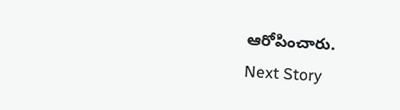ఆరోపించారు.
Next Story